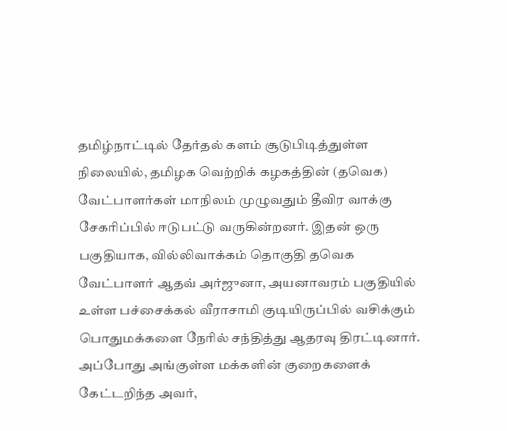தமிழ்நாட்டில் தேர்தல் களம் சூடுபிடித்துள்ள நிலையில், தமிழக வெற்றிக் கழகத்தின் (தவெக) வேட்பாளர்கள் மாநிலம் முழுவதும் தீவிர வாக்கு சேகரிப்பில் ஈடுபட்டு வருகின்றனர். இதன் ஒரு பகுதியாக, வில்லிவாக்கம் தொகுதி தவெக வேட்பாளர் ஆதவ் அர்ஜுனா, அயனாவரம் பகுதியில் உள்ள பச்சைக்கல் வீராசாமி குடியிருப்பில் வசிக்கும் பொதுமக்களை நேரில் சந்தித்து ஆதரவு திரட்டினார். அப்போது அங்குள்ள மக்களின் குறைகளைக் கேட்டறிந்த அவர்,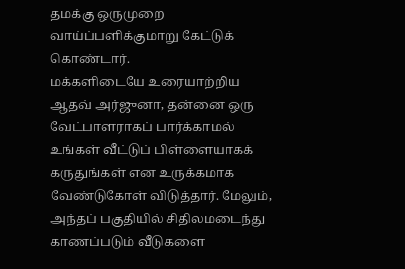தமக்கு ஒருமுறை வாய்ப்பளிக்குமாறு கேட்டுக் கொண்டார்.
மக்களிடையே உரையாற்றிய ஆதவ் அர்ஜுனா, தன்னை ஒரு வேட்பாளராகப் பார்க்காமல் உங்கள் வீட்டுப் பிள்ளையாகக் கருதுங்கள் என உருக்கமாக வேண்டுகோள் விடுத்தார். மேலும், அந்தப் பகுதியில் சிதிலமடைந்து காணப்படும் வீடுகளை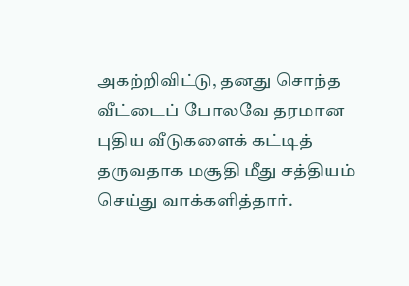அகற்றிவிட்டு, தனது சொந்த வீட்டைப் போலவே தரமான புதிய வீடுகளைக் கட்டித் தருவதாக மசூதி மீது சத்தியம் செய்து வாக்களித்தார்.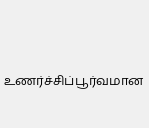உணர்ச்சிப்பூர்வமான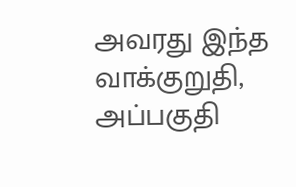அவரது இந்த வாக்குறுதி, அப்பகுதி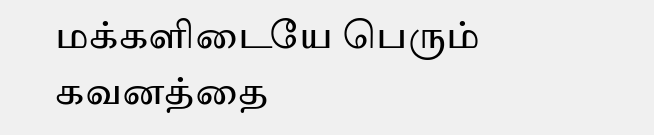மக்களிடையே பெரும் கவனத்தை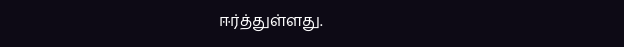ஈர்த்துள்ளது.